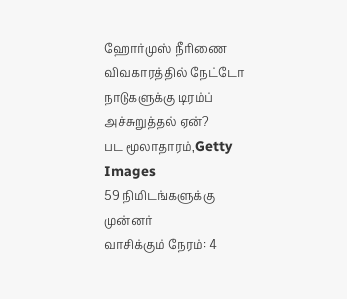ஹோர்முஸ் நீரிணை விவகாரத்தில் நேட்டோ நாடுகளுக்கு டிரம்ப் அச்சுறுத்தல் ஏன்?
பட மூலாதாரம்,Getty Images
59 நிமிடங்களுக்கு முன்னர்
வாசிக்கும் நேரம்: 4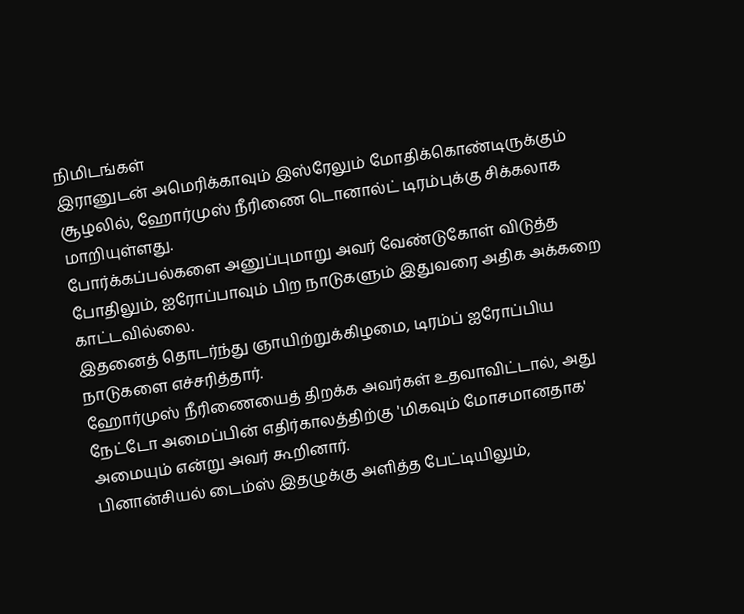நிமிடங்கள்
இரானுடன் அமெரிக்காவும் இஸ்ரேலும் மோதிக்கொண்டிருக்கும் சூழலில், ஹோர்முஸ் நீரிணை டொனால்ட் டிரம்புக்கு சிக்கலாக மாறியுள்ளது.
போர்க்கப்பல்களை அனுப்புமாறு அவர் வேண்டுகோள் விடுத்த போதிலும், ஐரோப்பாவும் பிற நாடுகளும் இதுவரை அதிக அக்கறை காட்டவில்லை.
இதனைத் தொடர்ந்து ஞாயிற்றுக்கிழமை, டிரம்ப் ஐரோப்பிய நாடுகளை எச்சரித்தார்.
ஹோர்முஸ் நீரிணையைத் திறக்க அவர்கள் உதவாவிட்டால், அது நேட்டோ அமைப்பின் எதிர்காலத்திற்கு 'மிகவும் மோசமானதாக' அமையும் என்று அவர் கூறினார்.
பினான்சியல் டைம்ஸ் இதழுக்கு அளித்த பேட்டியிலும்,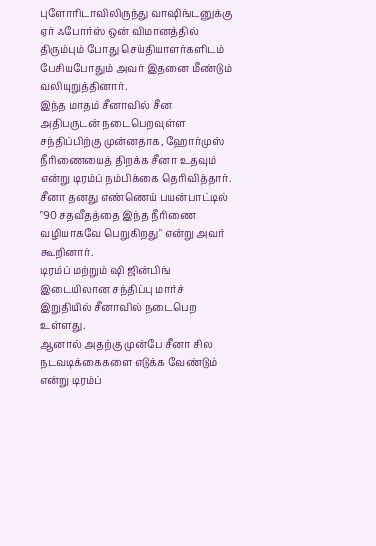புளோரிடாவிலிருந்து வாஷிங்டனுக்கு ஏர் ஃபோர்ஸ் ஒன் விமானத்தில் திரும்பும் போது செய்தியாளர்களிடம் பேசியபோதும் அவர் இதனை மீண்டும் வலியுறுத்தினார்.
இந்த மாதம் சீனாவில் சீன அதிபருடன் நடைபெறவுள்ள சந்திப்பிற்கு முன்னதாக, ஹோர்முஸ் நீரிணையைத் திறக்க சீனா உதவும் என்று டிரம்ப் நம்பிக்கை தெரிவித்தார்.
சீனா தனது எண்ணெய் பயன்பாட்டில் "90 சதவீதத்தை இந்த நீரிணை வழியாகவே பெறுகிறது" என்று அவர் கூறினார்.
டிரம்ப் மற்றும் ஷி ஜின்பிங் இடையிலான சந்திப்பு மார்ச் இறுதியில் சீனாவில் நடைபெற உள்ளது.
ஆனால் அதற்கு முன்பே சீனா சில நடவடிக்கைகளை எடுக்க வேண்டும் என்று டிரம்ப்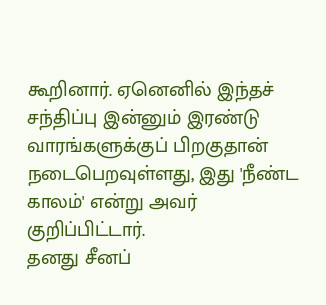கூறினார். ஏனெனில் இந்தச் சந்திப்பு இன்னும் இரண்டு வாரங்களுக்குப் பிறகுதான் நடைபெறவுள்ளது, இது 'நீண்ட காலம்' என்று அவர் குறிப்பிட்டார்.
தனது சீனப்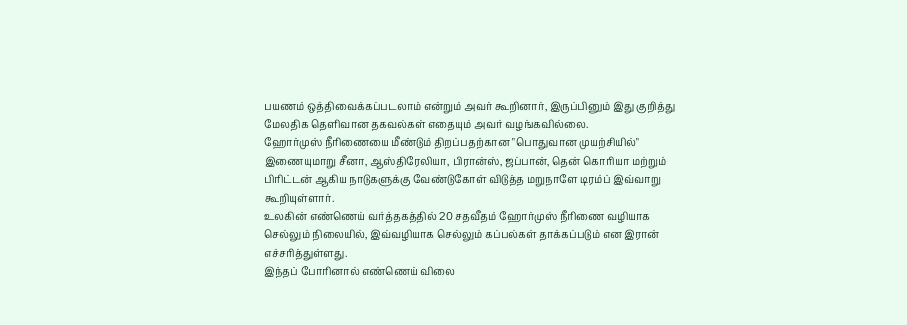பயணம் ஒத்திவைக்கப்படலாம் என்றும் அவர் கூறினார், இருப்பினும் இது குறித்து மேலதிக தெளிவான தகவல்கள் எதையும் அவர் வழங்கவில்லை.
ஹோர்முஸ் நீரிணையை மீண்டும் திறப்பதற்கான "பொதுவான முயற்சியில்" இணையுமாறு சீனா, ஆஸ்திரேலியா, பிரான்ஸ், ஜப்பான், தென் கொரியா மற்றும் பிரிட்டன் ஆகிய நாடுகளுக்கு வேண்டுகோள் விடுத்த மறுநாளே டிரம்ப் இவ்வாறு கூறியுள்ளார்.
உலகின் எண்ணெய் வர்த்தகத்தில் 20 சதவீதம் ஹோர்முஸ் நீரிணை வழியாக செல்லும் நிலையில், இவ்வழியாக செல்லும் கப்பல்கள் தாக்கப்படும் என இரான் எச்சரித்துள்ளது.
இந்தப் போரினால் எண்ணெய் விலை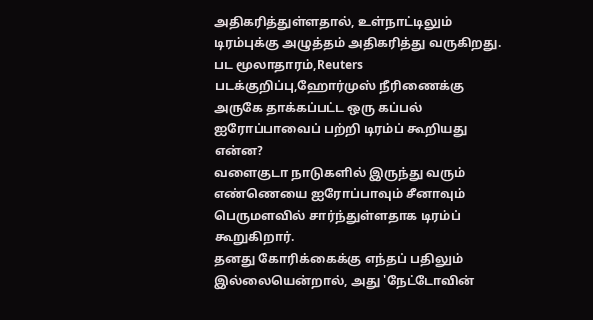அதிகரித்துள்ளதால், உள்நாட்டிலும் டிரம்புக்கு அழுத்தம் அதிகரித்து வருகிறது.
பட மூலாதாரம்,Reuters
படக்குறிப்பு,ஹோர்முஸ் நீரிணைக்கு அருகே தாக்கப்பட்ட ஒரு கப்பல்
ஐரோப்பாவைப் பற்றி டிரம்ப் கூறியது என்ன?
வளைகுடா நாடுகளில் இருந்து வரும் எண்ணெயை ஐரோப்பாவும் சீனாவும் பெருமளவில் சார்ந்துள்ளதாக டிரம்ப் கூறுகிறார்.
தனது கோரிக்கைக்கு எந்தப் பதிலும் இல்லையென்றால், அது 'நேட்டோவின்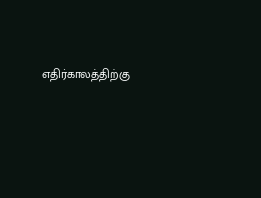எதிர்காலத்திற்கு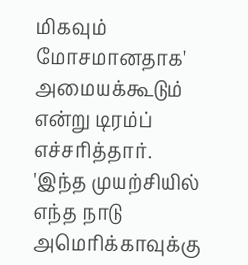மிகவும் மோசமானதாக' அமையக்கூடும் என்று டிரம்ப் எச்சரித்தார்.
'இந்த முயற்சியில் எந்த நாடு அமெரிக்காவுக்கு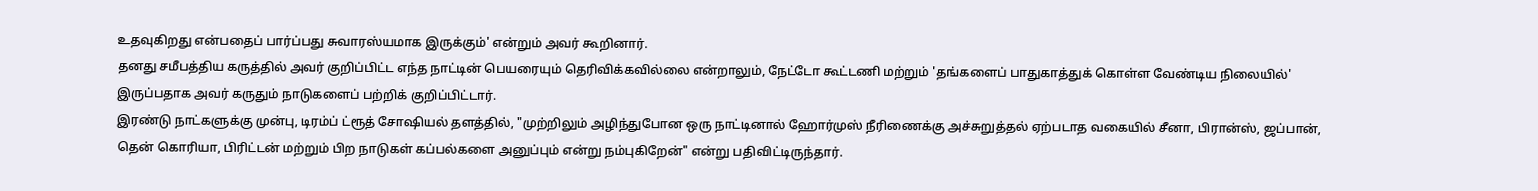உதவுகிறது என்பதைப் பார்ப்பது சுவாரஸ்யமாக இருக்கும்' என்றும் அவர் கூறினார்.
தனது சமீபத்திய கருத்தில் அவர் குறிப்பிட்ட எந்த நாட்டின் பெயரையும் தெரிவிக்கவில்லை என்றாலும், நேட்டோ கூட்டணி மற்றும் 'தங்களைப் பாதுகாத்துக் கொள்ள வேண்டிய நிலையில்' இருப்பதாக அவர் கருதும் நாடுகளைப் பற்றிக் குறிப்பிட்டார்.
இரண்டு நாட்களுக்கு முன்பு, டிரம்ப் ட்ரூத் சோஷியல் தளத்தில், "முற்றிலும் அழிந்துபோன ஒரு நாட்டினால் ஹோர்முஸ் நீரிணைக்கு அச்சுறுத்தல் ஏற்படாத வகையில் சீனா, பிரான்ஸ், ஜப்பான், தென் கொரியா, பிரிட்டன் மற்றும் பிற நாடுகள் கப்பல்களை அனுப்பும் என்று நம்புகிறேன்" என்று பதிவிட்டிருந்தார்.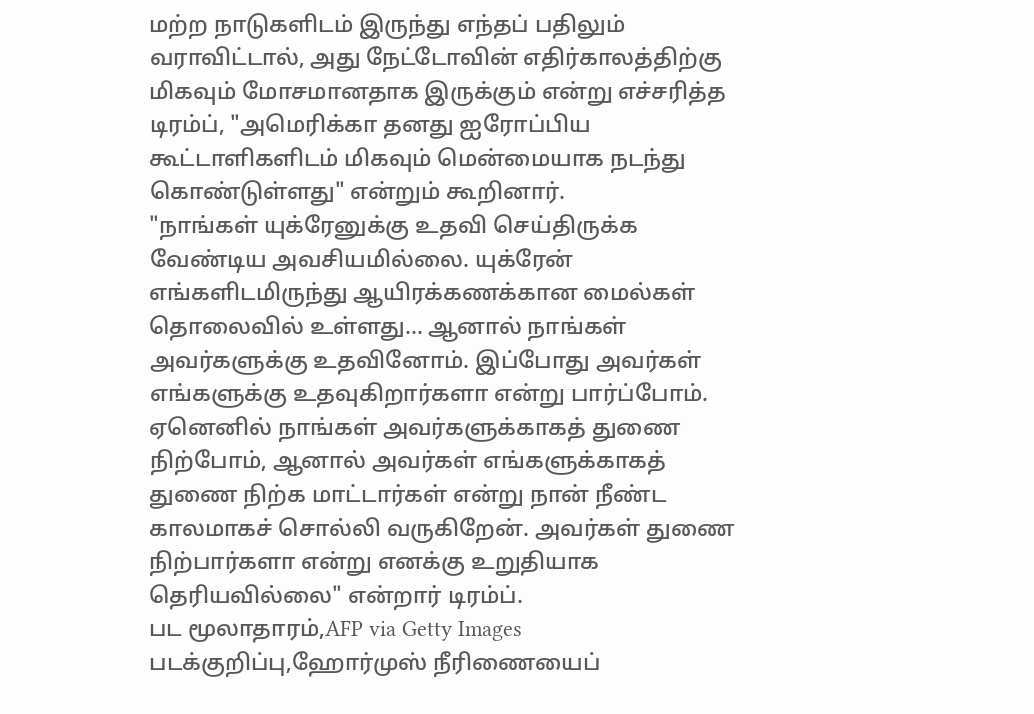மற்ற நாடுகளிடம் இருந்து எந்தப் பதிலும் வராவிட்டால், அது நேட்டோவின் எதிர்காலத்திற்கு மிகவும் மோசமானதாக இருக்கும் என்று எச்சரித்த டிரம்ப், "அமெரிக்கா தனது ஐரோப்பிய கூட்டாளிகளிடம் மிகவும் மென்மையாக நடந்து கொண்டுள்ளது" என்றும் கூறினார்.
"நாங்கள் யுக்ரேனுக்கு உதவி செய்திருக்க வேண்டிய அவசியமில்லை. யுக்ரேன் எங்களிடமிருந்து ஆயிரக்கணக்கான மைல்கள் தொலைவில் உள்ளது... ஆனால் நாங்கள் அவர்களுக்கு உதவினோம். இப்போது அவர்கள் எங்களுக்கு உதவுகிறார்களா என்று பார்ப்போம். ஏனெனில் நாங்கள் அவர்களுக்காகத் துணை நிற்போம், ஆனால் அவர்கள் எங்களுக்காகத் துணை நிற்க மாட்டார்கள் என்று நான் நீண்ட காலமாகச் சொல்லி வருகிறேன். அவர்கள் துணை நிற்பார்களா என்று எனக்கு உறுதியாக தெரியவில்லை" என்றார் டிரம்ப்.
பட மூலாதாரம்,AFP via Getty Images
படக்குறிப்பு,ஹோர்முஸ் நீரிணையைப்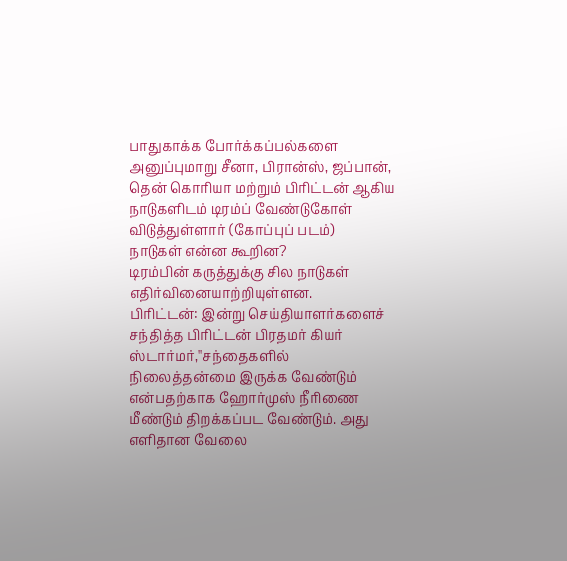பாதுகாக்க போர்க்கப்பல்களை அனுப்புமாறு சீனா, பிரான்ஸ், ஜப்பான், தென் கொரியா மற்றும் பிரிட்டன் ஆகிய நாடுகளிடம் டிரம்ப் வேண்டுகோள் விடுத்துள்ளார் (கோப்புப் படம்)
நாடுகள் என்ன கூறின?
டிரம்பின் கருத்துக்கு சில நாடுகள் எதிர்வினையாற்றியுள்ளன.
பிரிட்டன்: இன்று செய்தியாளர்களைச் சந்தித்த பிரிட்டன் பிரதமர் கியர் ஸ்டார்மர்,''சந்தைகளில் நிலைத்தன்மை இருக்க வேண்டும் என்பதற்காக ஹோர்முஸ் நீரிணை மீண்டும் திறக்கப்பட வேண்டும். அது எளிதான வேலை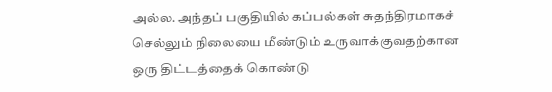அல்ல. அந்தப் பகுதியில் கப்பல்கள் சுதந்திரமாகச் செல்லும் நிலையை மீண்டும் உருவாக்குவதற்கான ஒரு திட்டத்தைக் கொண்டு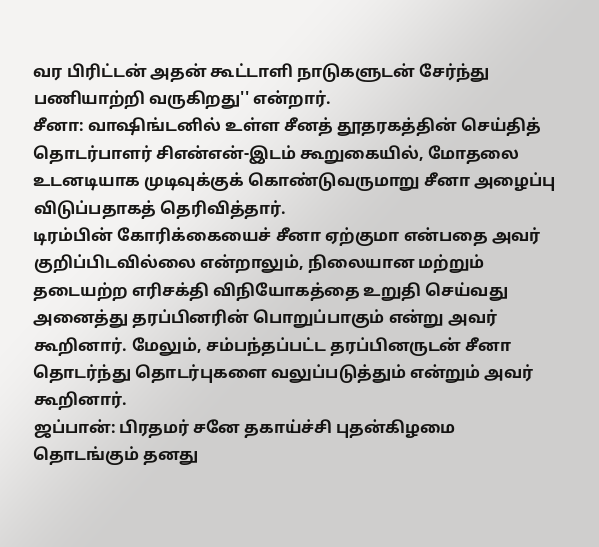வர பிரிட்டன் அதன் கூட்டாளி நாடுகளுடன் சேர்ந்து பணியாற்றி வருகிறது'' என்றார்.
சீனா: வாஷிங்டனில் உள்ள சீனத் தூதரகத்தின் செய்தித் தொடர்பாளர் சிஎன்என்-இடம் கூறுகையில், மோதலை உடனடியாக முடிவுக்குக் கொண்டுவருமாறு சீனா அழைப்பு விடுப்பதாகத் தெரிவித்தார்.
டிரம்பின் கோரிக்கையைச் சீனா ஏற்குமா என்பதை அவர் குறிப்பிடவில்லை என்றாலும், நிலையான மற்றும் தடையற்ற எரிசக்தி விநியோகத்தை உறுதி செய்வது அனைத்து தரப்பினரின் பொறுப்பாகும் என்று அவர் கூறினார். மேலும், சம்பந்தப்பட்ட தரப்பினருடன் சீனா தொடர்ந்து தொடர்புகளை வலுப்படுத்தும் என்றும் அவர் கூறினார்.
ஜப்பான்: பிரதமர் சனே தகாய்ச்சி புதன்கிழமை தொடங்கும் தனது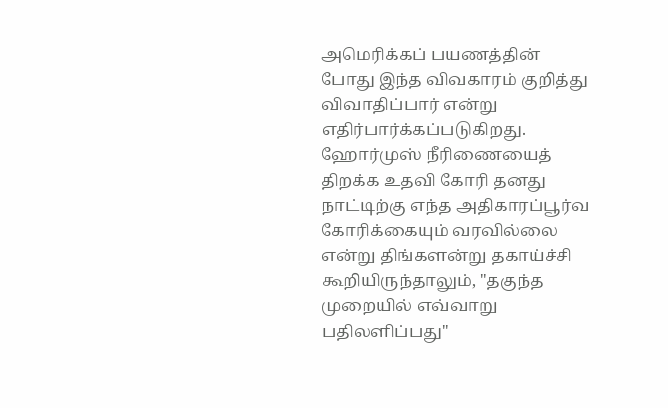அமெரிக்கப் பயணத்தின் போது இந்த விவகாரம் குறித்து விவாதிப்பார் என்று எதிர்பார்க்கப்படுகிறது.
ஹோர்முஸ் நீரிணையைத் திறக்க உதவி கோரி தனது நாட்டிற்கு எந்த அதிகாரப்பூர்வ கோரிக்கையும் வரவில்லை என்று திங்களன்று தகாய்ச்சி கூறியிருந்தாலும், "தகுந்த முறையில் எவ்வாறு பதிலளிப்பது"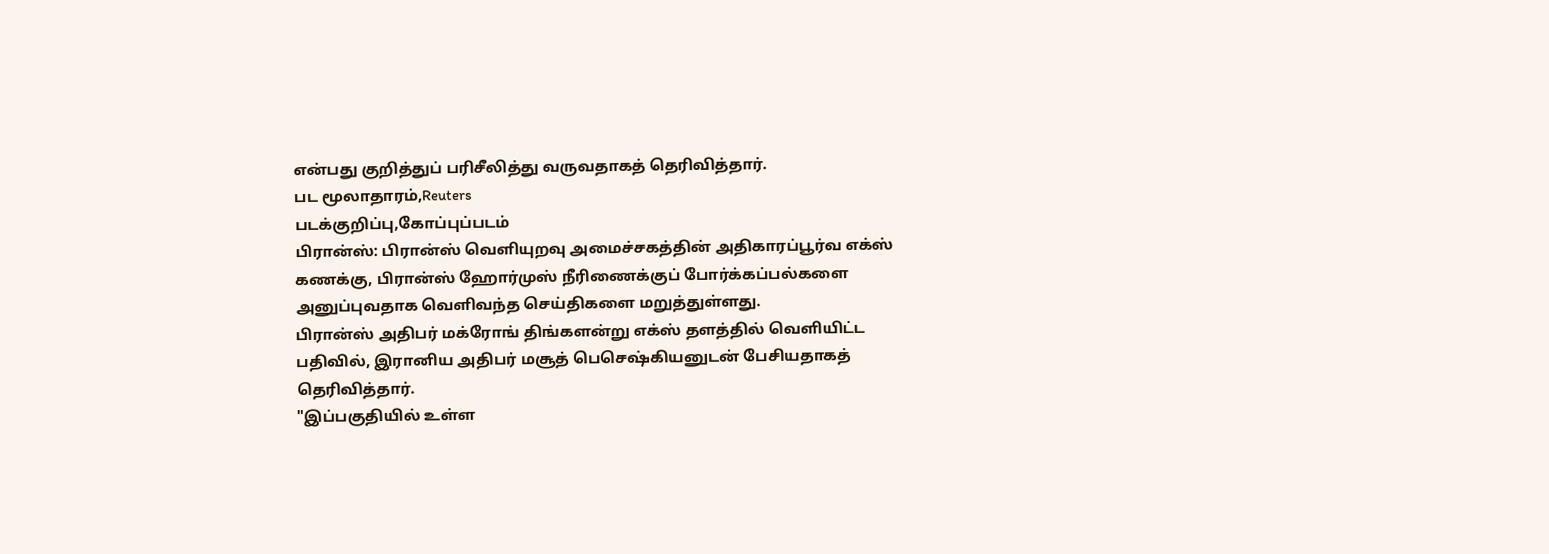என்பது குறித்துப் பரிசீலித்து வருவதாகத் தெரிவித்தார்.
பட மூலாதாரம்,Reuters
படக்குறிப்பு,கோப்புப்படம்
பிரான்ஸ்: பிரான்ஸ் வெளியுறவு அமைச்சகத்தின் அதிகாரப்பூர்வ எக்ஸ் கணக்கு, பிரான்ஸ் ஹோர்முஸ் நீரிணைக்குப் போர்க்கப்பல்களை அனுப்புவதாக வெளிவந்த செய்திகளை மறுத்துள்ளது.
பிரான்ஸ் அதிபர் மக்ரோங் திங்களன்று எக்ஸ் தளத்தில் வெளியிட்ட பதிவில், இரானிய அதிபர் மசூத் பெசெஷ்கியனுடன் பேசியதாகத் தெரிவித்தார்.
"இப்பகுதியில் உள்ள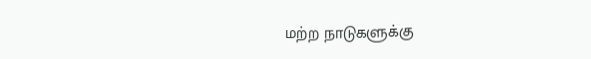மற்ற நாடுகளுக்கு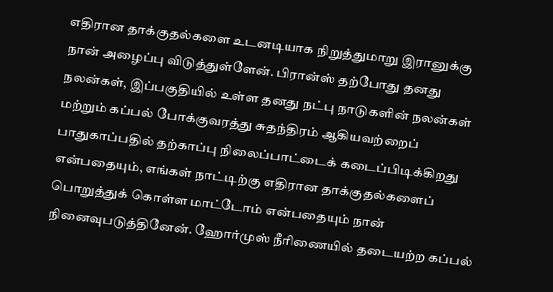எதிரான தாக்குதல்களை உடனடியாக நிறுத்துமாறு இரானுக்கு நான் அழைப்பு விடுத்துள்ளேன். பிரான்ஸ் தற்போது தனது நலன்கள், இப்பகுதியில் உள்ள தனது நட்பு நாடுகளின் நலன்கள் மற்றும் கப்பல் போக்குவரத்து சுதந்திரம் ஆகியவற்றைப் பாதுகாப்பதில் தற்காப்பு நிலைப்பாட்டைக் கடைப்பிடிக்கிறது என்பதையும், எங்கள் நாட்டிற்கு எதிரான தாக்குதல்களைப் பொறுத்துக் கொள்ள மாட்டோம் என்பதையும் நான் நினைவுபடுத்தினேன். ஹோர்முஸ் நீரிணையில் தடையற்ற கப்பல்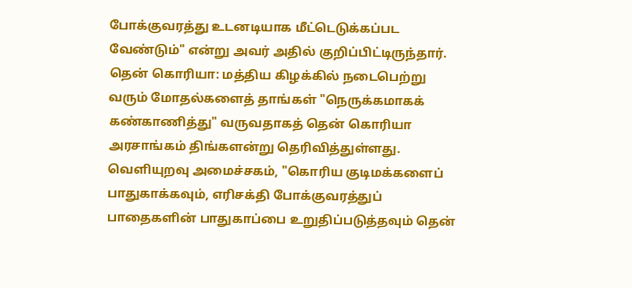போக்குவரத்து உடனடியாக மீட்டெடுக்கப்பட வேண்டும்" என்று அவர் அதில் குறிப்பிட்டிருந்தார்.
தென் கொரியா: மத்திய கிழக்கில் நடைபெற்று வரும் மோதல்களைத் தாங்கள் "நெருக்கமாகக் கண்காணித்து" வருவதாகத் தென் கொரியா அரசாங்கம் திங்களன்று தெரிவித்துள்ளது.
வெளியுறவு அமைச்சகம், "கொரிய குடிமக்களைப் பாதுகாக்கவும், எரிசக்தி போக்குவரத்துப் பாதைகளின் பாதுகாப்பை உறுதிப்படுத்தவும் தென்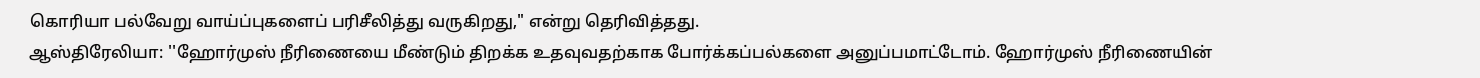கொரியா பல்வேறு வாய்ப்புகளைப் பரிசீலித்து வருகிறது," என்று தெரிவித்தது.
ஆஸ்திரேலியா: ''ஹோர்முஸ் நீரிணையை மீண்டும் திறக்க உதவுவதற்காக போர்க்கப்பல்களை அனுப்பமாட்டோம். ஹோர்முஸ் நீரிணையின்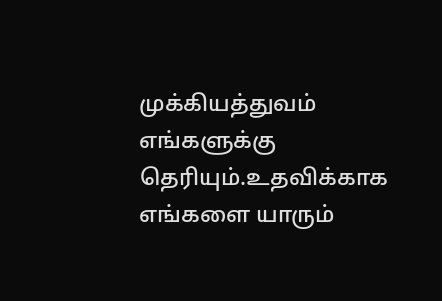முக்கியத்துவம் எங்களுக்கு தெரியும்.உதவிக்காக எங்களை யாரும்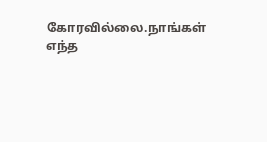கோரவில்லை.நாங்கள் எந்த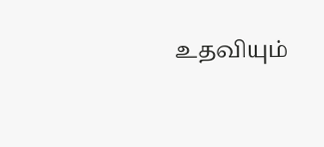உதவியும்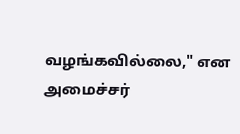வழங்கவில்லை," என அமைச்சர்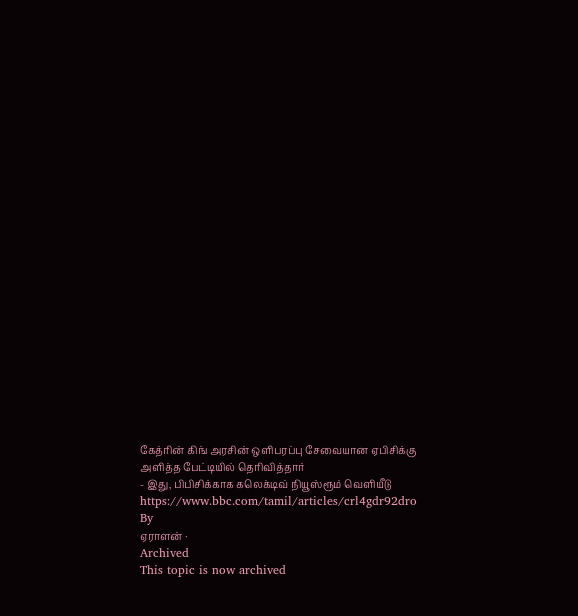கேத்ரின் கிங் அரசின் ஒளிபரப்பு சேவையான ஏபிசிக்கு அளித்த பேட்டியில் தெரிவித்தார்
- இது, பிபிசிக்காக கலெக்டிவ் நியூஸ்ரூம் வெளியீடு
https://www.bbc.com/tamil/articles/crl4gdr92dro
By
ஏராளன் ·
Archived
This topic is now archived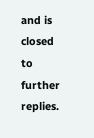and is closed to further replies.